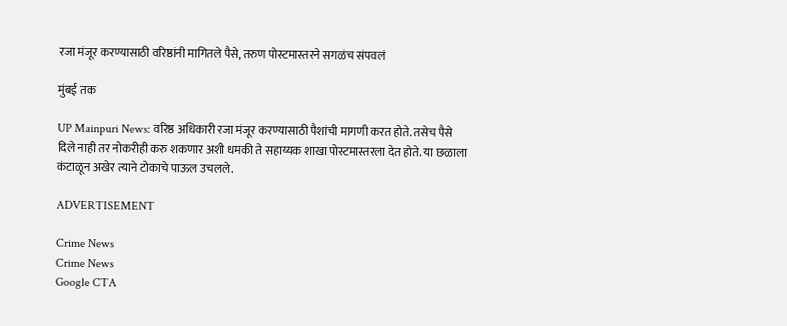रजा मंजूर करण्यासाठी वरिष्ठांनी मागितले पैसे, तरुण पोस्टमास्तरने सगळंच संपवलं

मुंबई तक

UP Mainpuri News: वरिष्ठ अधिकारी रजा मंजूर करण्यासाठी पैशांची मागणी करत होते. तसेच पैसे दिले नाही तर नोकरीही करु शकणार अशी धमकी ते सहाय्यक शाखा पोस्टमास्तरला देत होते. या छळाला कंटाळून अखेर त्याने टोकाचे पाऊल उचलले.

ADVERTISEMENT

Crime News
Crime News
Google CTA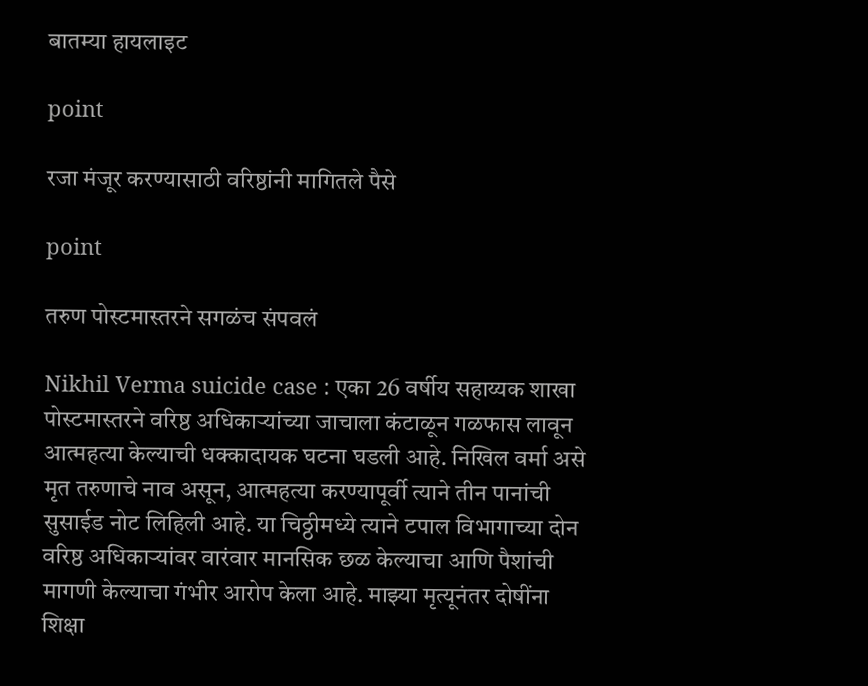बातम्या हायलाइट

point

रजा मंजूर करण्यासाठी वरिष्ठांनी मागितले पैसे

point

तरुण पोस्टमास्तरने सगळंच संपवलं

Nikhil Verma suicide case : एका 26 वर्षीय सहाय्यक शाखा पोस्टमास्तरने वरिष्ठ अधिकाऱ्यांच्या जाचाला कंटाळून गळफास लावून आत्महत्या केल्याची धक्कादायक घटना घडली आहे. निखिल वर्मा असे मृत तरुणाचे नाव असून, आत्महत्या करण्यापूर्वी त्याने तीन पानांची सुसाईड नोट लिहिली आहे. या चिठ्ठीमध्ये त्याने टपाल विभागाच्या दोन वरिष्ठ अधिकाऱ्यांवर वारंवार मानसिक छळ केल्याचा आणि पैशांची मागणी केल्याचा गंभीर आरोप केला आहे. माझ्या मृत्यूनंतर दोषींना शिक्षा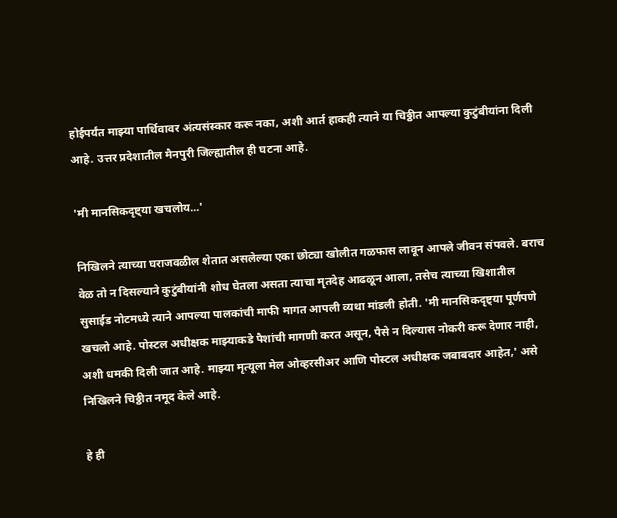होईपर्यंत माझ्या पार्थिवावर अंत्यसंस्कार करू नका, अशी आर्त हाकही त्याने या चिठ्ठीत आपल्या कुटुंबीयांना दिली आहे. उत्तर प्रदेशातील मैनपुरी जिल्ह्यातील ही घटना आहे.

'मी मानसिकदृष्ट्या खचलोय...'

निखिलने त्याच्या घराजवळील शेतात असलेल्या एका छोट्या खोलीत गळफास लावून आपले जीवन संपवले. बराच वेळ तो न दिसल्याने कुटुंबीयांनी शोध घेतला असता त्याचा मृतदेह आढळून आला, तसेच त्याच्या खिशातील सुसाईड नोटमध्ये त्याने आपल्या पालकांची माफी मागत आपली व्यथा मांडली होती. 'मी मानसिकदृष्ट्या पूर्णपणे खचलो आहे. पोस्टल अधीक्षक माझ्याकडे पैशांची मागणी करत असून, पैसे न दिल्यास नोकरी करू देणार नाही, अशी धमकी दिली जात आहे. माझ्या मृत्यूला मेल ओव्हरसीअर आणि पोस्टल अधीक्षक जबाबदार आहेत,' असे निखिलने चिठ्ठीत नमूद केले आहे.

हे ही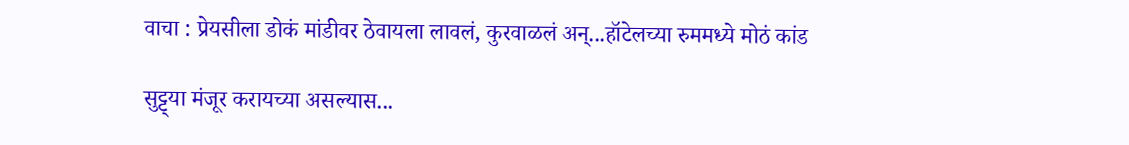वाचा : प्रेयसीला डोकं मांडीवर ठेवायला लावलं, कुरवाळलं अन्...हॉटेलच्या रुममध्ये मोठं कांड

सुट्ट्या मंजूर करायच्या असल्यास...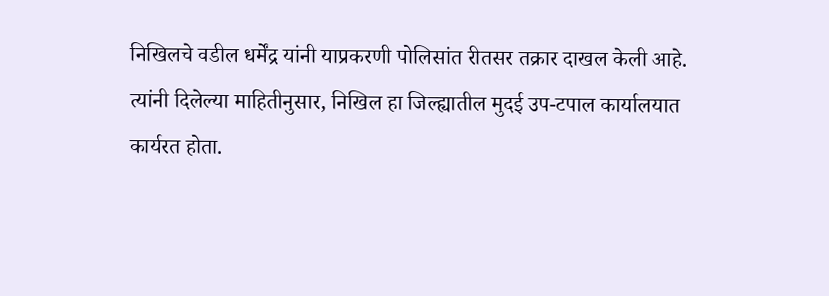निखिलचे वडील धर्मेंद्र यांनी याप्रकरणी पोलिसांत रीतसर तक्रार दाखल केली आहे. त्यांनी दिलेल्या माहितीनुसार, निखिल हा जिल्ह्यातील मुदई उप-टपाल कार्यालयात कार्यरत होता.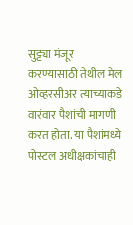सुट्ट्या मंजूर करण्यासाठी तेथील मेल ओव्हरसीअर त्याच्याकडे वारंवार पैशांची मागणी करत होता. या पैशांमध्ये पोस्टल अधीक्षकांचाही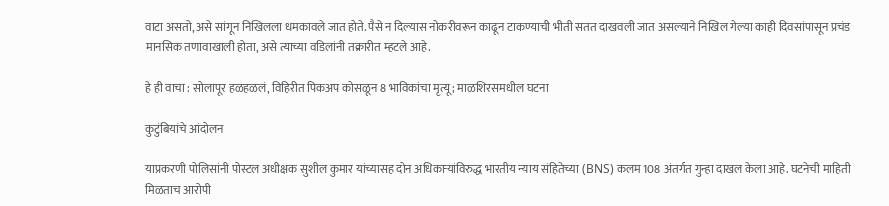वाटा असतो, असे सांगून निखिलला धमकावले जात होते. पैसे न दिल्यास नोकरीवरून काढून टाकण्याची भीती सतत दाखवली जात असल्याने निखिल गेल्या काही दिवसांपासून प्रचंड मानसिक तणावाखाली होता, असे त्याच्या वडिलांनी तक्रारीत म्हटले आहे.

हे ही वाचा : सोलापूर हळहळलं, विहिरीत पिकअप कोसळून 8 भाविकांचा मृत्यू; माळशिरसमधील घटना

कुटुंबियांचे आंदोलन

याप्रकरणी पोलिसांनी पोस्टल अधीक्षक सुशील कुमार यांच्यासह दोन अधिकाऱ्यांविरुद्ध भारतीय न्याय संहितेच्या (BNS) कलम 108 अंतर्गत गुन्हा दाखल केला आहे. घटनेची माहिती मिळताच आरोपी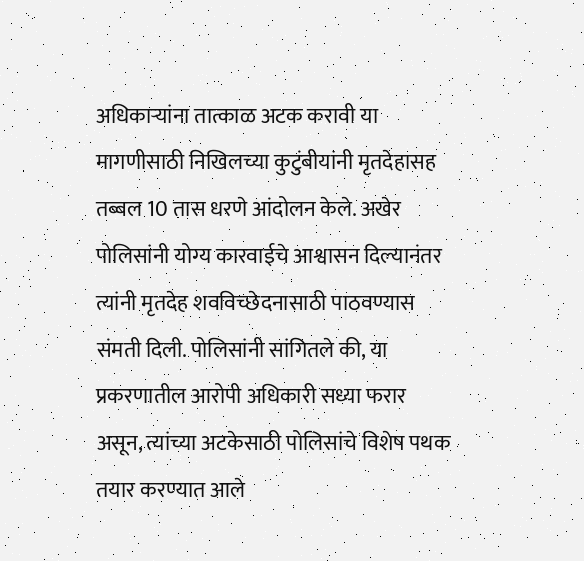अधिकाऱ्यांना तात्काळ अटक करावी या मागणीसाठी निखिलच्या कुटुंबीयांनी मृतदेहासह तब्बल 10 तास धरणे आंदोलन केले. अखेर पोलिसांनी योग्य कारवाईचे आश्वासन दिल्यानंतर त्यांनी मृतदेह शवविच्छेदनासाठी पाठवण्यास संमती दिली. पोलिसांनी सांगितले की, या प्रकरणातील आरोपी अधिकारी सध्या फरार असून, त्यांच्या अटकेसाठी पोलिसांचे विशेष पथक तयार करण्यात आले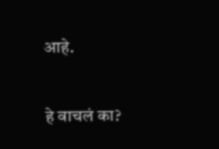आहे.


हे वाचलं का?